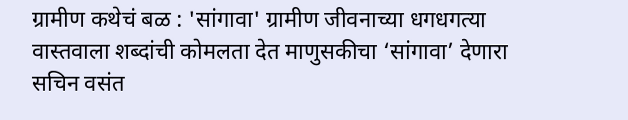ग्रामीण कथेचं बळ : 'सांगावा' ग्रामीण जीवनाच्या धगधगत्या वास्तवाला शब्दांची कोमलता देत माणुसकीचा ‘सांगावा’ देणारा सचिन वसंत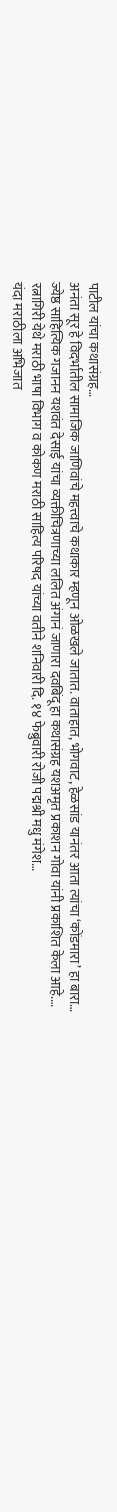पाटील यांचा कथासंग्रह…
अनंता सूर हे विदर्भातील सामाजिक जाणिवांचे महत्त्वाचे कथाकार म्हणून ओळखले जातात. वाताहात, भोगवाट, हेळसांड यानंतर आता त्यांचा ‘कोंडमारा’ हा बारा…
ज्येष्ठ साहित्यिक गजानन यशवंत देसाई यांचा व्यक्तीचित्रणाच्या ललित अंगानं जाणारा दवबिंदू हा कथासंग्रह यशअमृत प्रकाशन गोवा यांनी प्रकाशित केला आहे.…
रत्नागिरी येथे मराठी भाषा विभाग व कोकण मराठी साहित्य परिषद यांच्या वतीने शनिवारी दि. १४ फेब्रुवारी रोजी पद्मश्री मधु मंगेश…
यंदा मराठीला अभिजात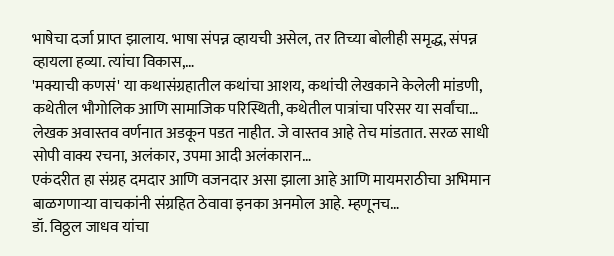भाषेचा दर्जा प्राप्त झालाय. भाषा संपन्न व्हायची असेल, तर तिच्या बोलीही समृद्ध, संपन्न व्हायला हव्या. त्यांचा विकास,…
'मक्याची कणसं' या कथासंग्रहातील कथांचा आशय, कथांची लेखकाने केलेली मांडणी, कथेतील भौगोलिक आणि सामाजिक परिस्थिती, कथेतील पात्रांचा परिसर या सर्वांचा…
लेखक अवास्तव वर्णनात अडकून पडत नाहीत. जे वास्तव आहे तेच मांडतात. सरळ साधी सोपी वाक्य रचना, अलंकार, उपमा आदी अलंकारान…
एकंदरीत हा संग्रह दमदार आणि वजनदार असा झाला आहे आणि मायमराठीचा अभिमान बाळगणाऱ्या वाचकांनी संग्रहित ठेवावा इनका अनमोल आहे. म्हणूनच…
डॉ. विठ्ठल जाधव यांचा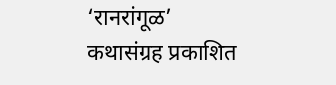‘रानरांगूळ’ कथासंग्रह प्रकाशित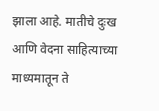झाला आहे. मातीचे दुःख आणि वेदना साहित्याच्या माध्यमातून ते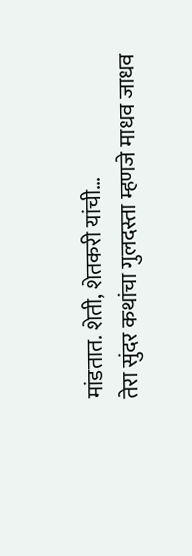मांडतात. शेती, शेतकरी यांची…
तेरा सुंदर कथांचा गुलदस्ता म्हणजे माधव जाधव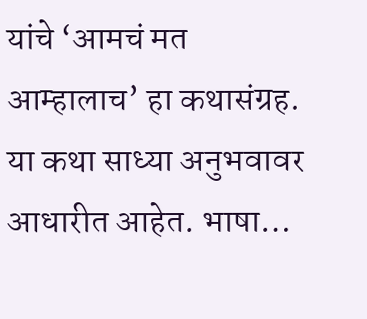यांचे ‘आमचं मत आम्हालाच’ हा कथासंग्रह. या कथा साध्या अनुभवावर आधारीत आहेत. भाषा…